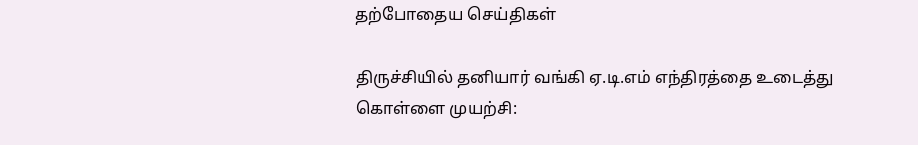தற்போதைய செய்திகள்

திருச்சியில் தனியார் வங்கி ஏ.டி.எம் எந்திரத்தை உடைத்து கொள்ளை முயற்சி: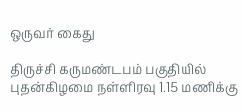ஒருவர் கைது

திருச்சி கருமண்டபம் பகுதியில் புதன்கிழமை நள்ளிரவு 1.15 மணிக்கு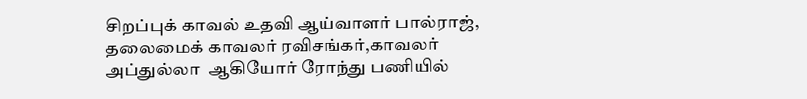சிறப்புக் காவல் உதவி ஆய்வாளர் பால்ராஜ், தலைமைக் காவலர் ரவிசங்கர்,காவலர் அப்துல்லா  ஆகியோர் ரோந்து பணியில்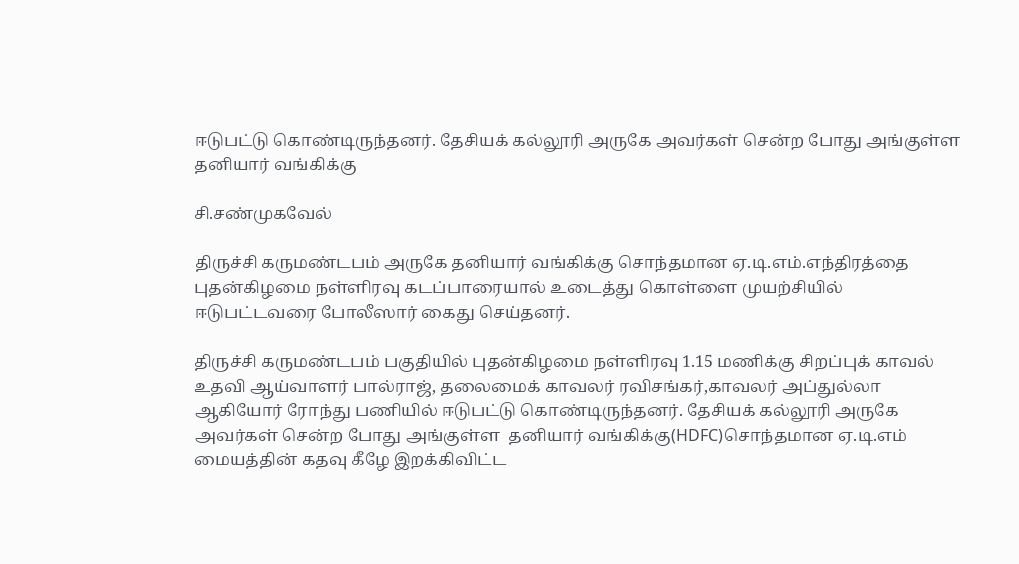ஈடுபட்டு கொண்டிருந்தனர். தேசியக் கல்லூரி அருகே அவர்கள் சென்ற போது அங்குள்ள  தனியார் வங்கிக்கு

சி.சண்முகவேல்

திருச்சி கருமண்டபம் அருகே தனியார் வங்கிக்கு சொந்தமான ஏ.டி.எம்.எந்திரத்தை புதன்கிழமை நள்ளிரவு கடப்பாரையால் உடைத்து கொள்ளை முயற்சியில் ஈடுபட்டவரை போலீஸார் கைது செய்தனர்.

திருச்சி கருமண்டபம் பகுதியில் புதன்கிழமை நள்ளிரவு 1.15 மணிக்கு சிறப்புக் காவல் உதவி ஆய்வாளர் பால்ராஜ், தலைமைக் காவலர் ரவிசங்கர்,காவலர் அப்துல்லா  ஆகியோர் ரோந்து பணியில் ஈடுபட்டு கொண்டிருந்தனர். தேசியக் கல்லூரி அருகே அவர்கள் சென்ற போது அங்குள்ள  தனியார் வங்கிக்கு(HDFC)சொந்தமான ஏ.டி.எம் மையத்தின் கதவு கீழே இறக்கிவிட்ட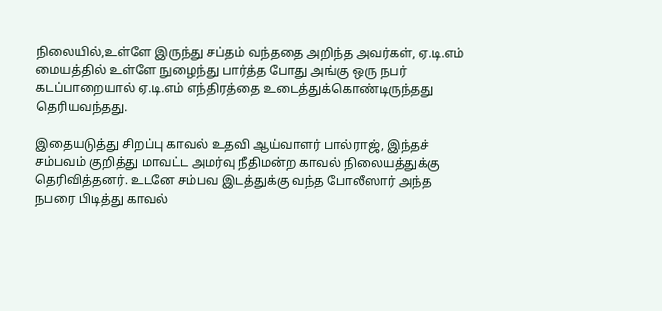நிலையில்,உள்ளே இருந்து சப்தம் வந்ததை அறிந்த அவர்கள், ஏ.டி.எம் மையத்தில் உள்ளே நுழைந்து பார்த்த போது அங்கு ஒரு நபர் கடப்பாறையால் ஏ.டி.எம் எந்திரத்தை உடைத்துக்கொண்டிருந்தது தெரியவந்தது.

இதையடுத்து சிறப்பு காவல் உதவி ஆய்வாளர் பால்ராஜ், இந்தச் சம்பவம் குறித்து மாவட்ட அமர்வு நீதிமன்ற காவல் நிலையத்துக்கு தெரிவித்தனர். உடனே சம்பவ இடத்துக்கு வந்த போலீஸார் அந்த நபரை பிடித்து காவல்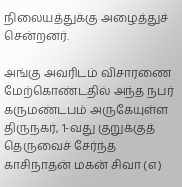நிலையத்துக்கு அழைத்துச் சென்றனர்.

அங்கு அவரிடம் விசாரணை மேற்கொண்டதில் அந்த நபர் கருமண்டபம் அருகேயுள்ள திருநகர், 1-வது குறுக்குத் தெருவைச் சேர்ந்த காசிநாதன் மகன் சிவா (எ)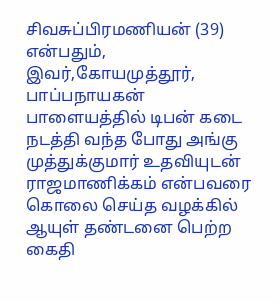சிவசுப்பிரமணியன் (39) என்பதும், இவர்,கோயமுத்தூர், பாப்பநாயகன் பாளையத்தில் டிபன் கடை நடத்தி வந்த போது அங்கு முத்துக்குமார் உதவியுடன் ராஜமாணிக்கம் என்பவரை கொலை செய்த வழக்கில் ஆயுள் தண்டனை பெற்ற கைதி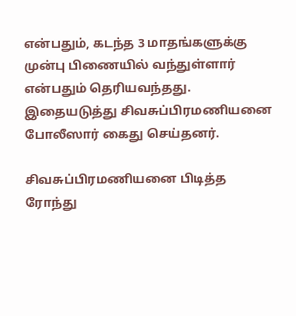என்பதும், கடந்த 3 மாதங்களுக்கு முன்பு பிணையில் வந்துள்ளார் என்பதும் தெரியவந்தது. இதையடுத்து சிவசுப்பிரமணியனை போலீஸார் கைது செய்தனர்.

சிவசுப்பிரமணியனை பிடித்த ரோந்து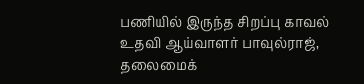பணியில் இருந்த சிறப்பு காவல் உதவி ஆய்வாளர் பாவுல்ராஜ், தலைமைக்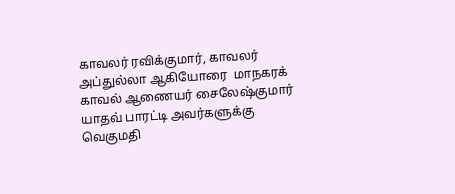காவலர் ரவிக்குமார், காவலர் அப்துல்லா ஆகியோரை  மாநகரக் காவல் ஆணையர் சைலேஷ்குமார் யாதவ் பாரட்டி அவர்களுக்கு வெகுமதி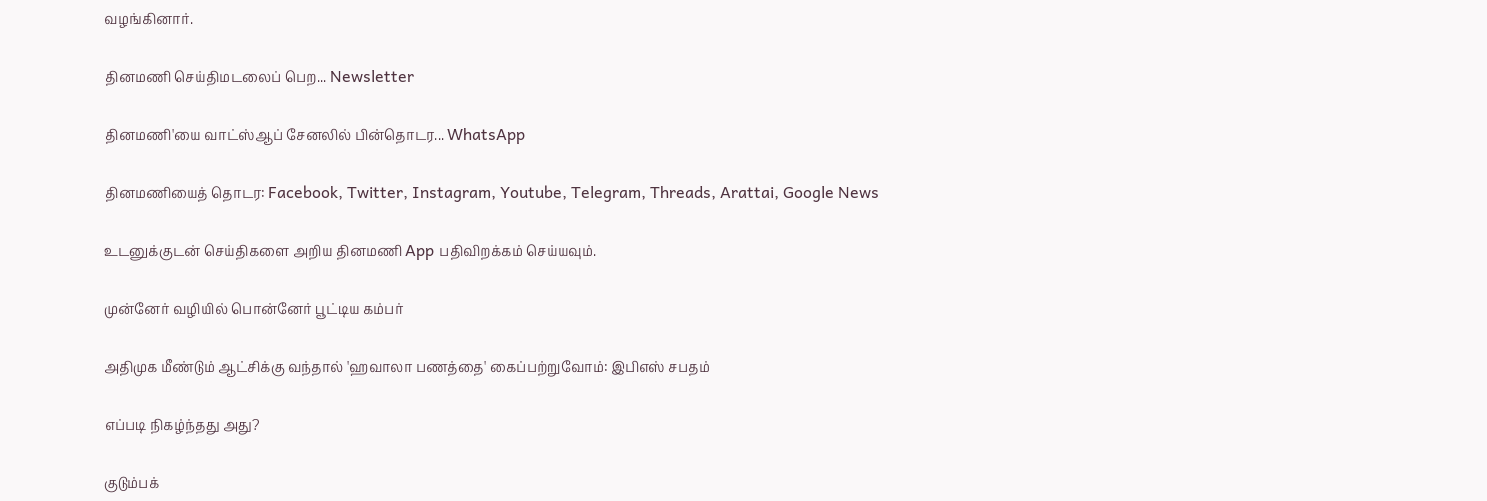வழங்கினார்.

தினமணி செய்திமடலைப் பெற... Newsletter

தினமணி'யை வாட்ஸ்ஆப் சேனலில் பின்தொடர... WhatsApp

தினமணியைத் தொடர: Facebook, Twitter, Instagram, Youtube, Telegram, Threads, Arattai, Google News

உடனுக்குடன் செய்திகளை அறிய தினமணி App பதிவிறக்கம் செய்யவும்.

முன்னேர் வழியில் பொன்னேர் பூட்டிய கம்பர்

அதிமுக மீண்டும் ஆட்சிக்கு வந்தால் 'ஹவாலா பணத்தை' கைப்பற்றுவோம்: இபிஎஸ் சபதம்

எப்படி நிகழ்ந்தது அது?

குடும்பக்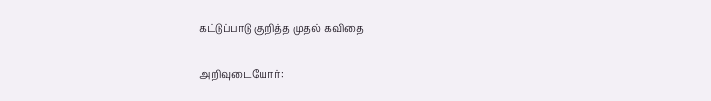கட்டுப்பாடு குறித்த முதல் கவிதை

அறிவுடையோர்: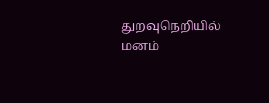துறவுநெறியில் மனம்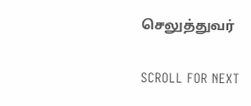செலுத்துவர்

SCROLL FOR NEXT